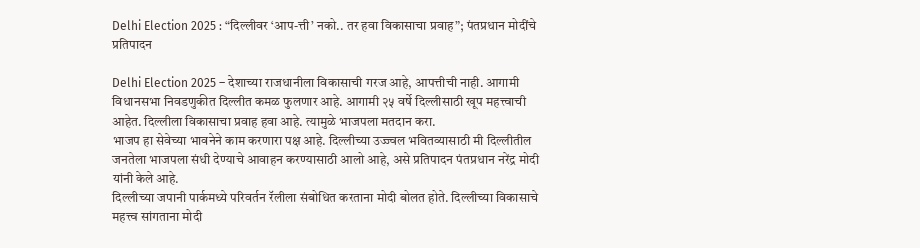Delhi Election 2025 : “दिल्लीवर ‘आप-त्ती’ नको.. तर हवा विकासाचा प्रवाह”; पंतप्रधान मोदींचे प्रतिपादन

Delhi Election 2025 – देशाच्या राजधानीला विकासाची गरज आहे, आपत्तीची नाही. आगामी विधानसभा निवडणुकीत दिल्लीत कमळ फुलणार आहे. आगामी २५ वर्षे दिल्लीसाठी खूप महत्त्वाची आहेत. दिल्लीला विकासाचा प्रवाह हवा आहे. त्यामुळे भाजपला मतदान करा.
भाजप हा सेवेच्या भावनेने काम करणारा पक्ष आहे. दिल्लीच्या उज्ज्वल भवितव्यासाठी मी दिल्लीतील जनतेला भाजपला संधी देण्याचे आवाहन करण्यासाठी आलो आहे, असे प्रतिपादन पंतप्रधान नरेंद्र मोदी यांनी केले आहे.
दिल्लीच्या जपानी पार्कमध्ये परिवर्तन रॅलीला संबोधित करताना मोदी बोलत होते. दिल्लीच्या विकासाचे महत्त्व सांगताना मोदी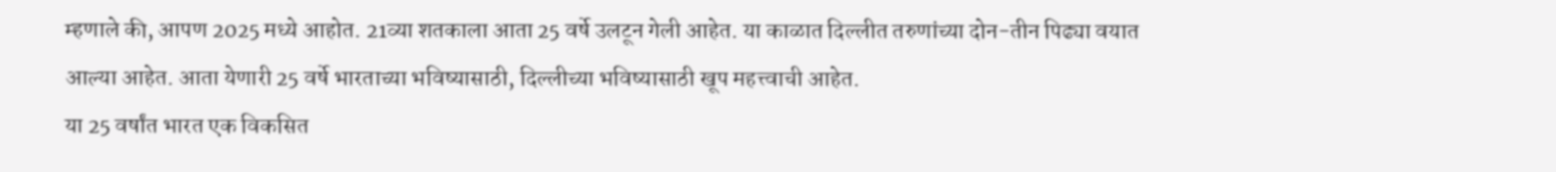म्हणाले की, आपण 2025 मध्ये आहोत. 21व्या शतकाला आता 25 वर्षे उलटून गेली आहेत. या काळात दिल्लीत तरुणांच्या दोन-तीन पिढ्या वयात आल्या आहेत. आता येणारी 25 वर्षे भारताच्या भविष्यासाठी, दिल्लीच्या भविष्यासाठी खूप महत्त्वाची आहेत.
या 25 वर्षांत भारत एक विकसित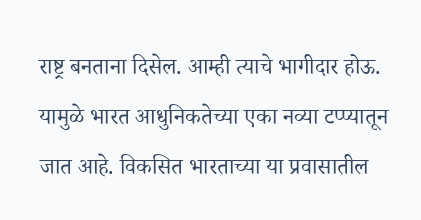राष्ट्र बनताना दिसेल. आम्ही त्याचे भागीदार होऊ. यामुळे भारत आधुनिकतेच्या एका नव्या टप्प्यातून जात आहे. विकसित भारताच्या या प्रवासातील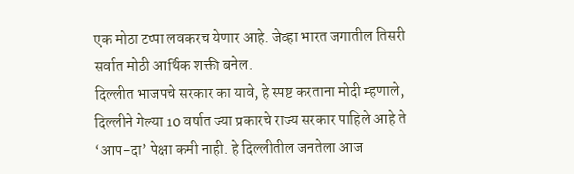एक मोठा टप्पा लवकरच येणार आहे. जेव्हा भारत जगातील तिसरी सर्वात मोठी आर्थिक शक्ती बनेल.
दिल्लीत भाजपचे सरकार का यावे, हे स्पष्ट करताना मोदी म्हणाले, दिल्लीने गेल्या 10 वर्षात ज्या प्रकारचे राज्य सरकार पाहिले आहे ते ‘आप-दा’ पेक्षा कमी नाही. हे दिल्लीतील जनतेला आज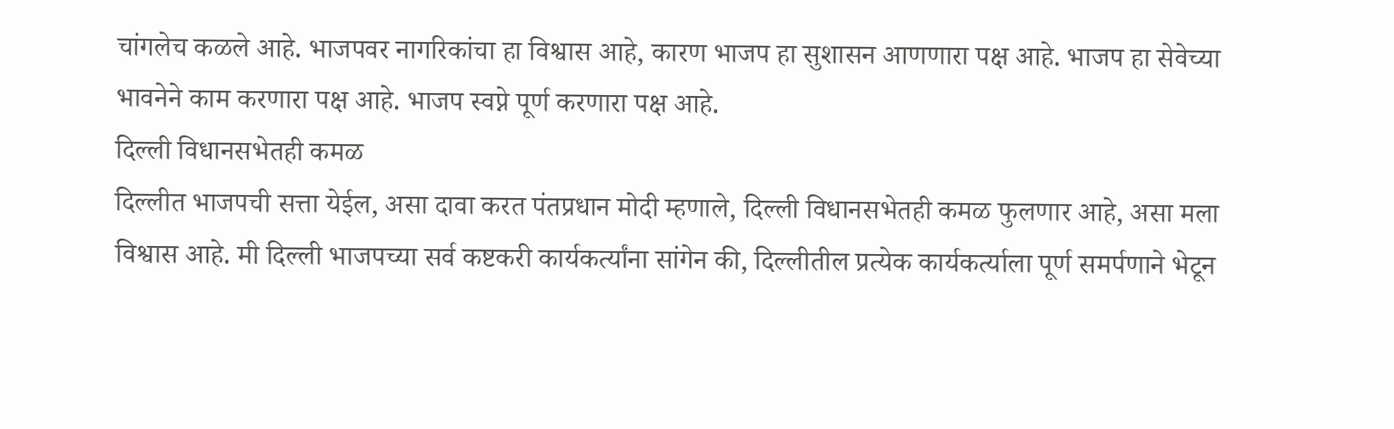चांगलेच कळले आहे. भाजपवर नागरिकांचा हा विश्वास आहे, कारण भाजप हा सुशासन आणणारा पक्ष आहे. भाजप हा सेवेच्या भावनेने काम करणारा पक्ष आहे. भाजप स्वप्ने पूर्ण करणारा पक्ष आहे.
दिल्ली विधानसभेतही कमळ
दिल्लीत भाजपची सत्ता येईल, असा दावा करत पंतप्रधान मोदी म्हणाले, दिल्ली विधानसभेतही कमळ फुलणार आहे, असा मला विश्वास आहे. मी दिल्ली भाजपच्या सर्व कष्टकरी कार्यकर्त्यांना सांगेन की, दिल्लीतील प्रत्येक कार्यकर्त्याला पूर्ण समर्पणाने भेटून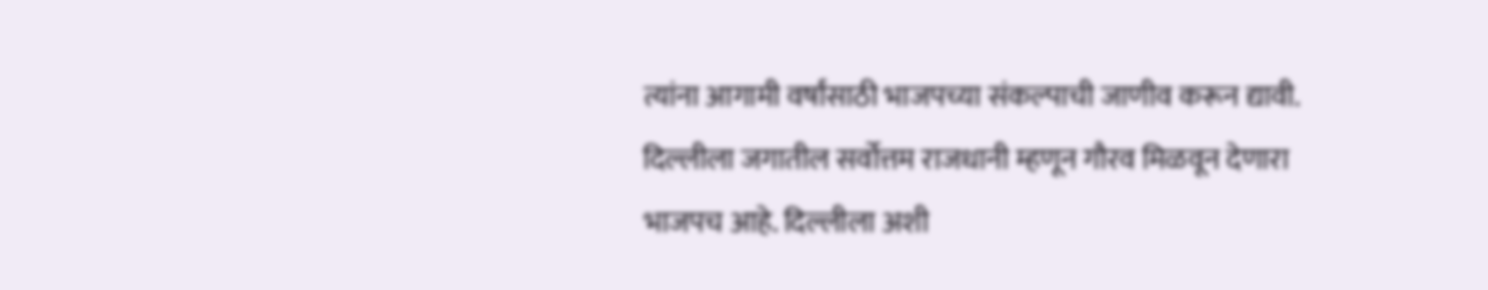त्यांना आगामी वर्षांसाठी भाजपच्या संकल्पाची जाणीव करून द्यावी. दिल्लीला जगातील सर्वोत्तम राजधानी म्हणून गौरव मिळवून देणारा भाजपच आहे. दिल्लीला अशी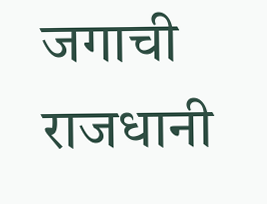जगाची राजधानी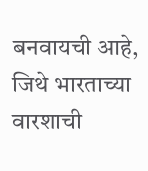बनवायची आहे, जिथे भारताच्या वारशाची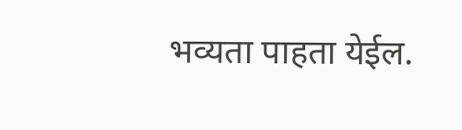भव्यता पाहता येईल.